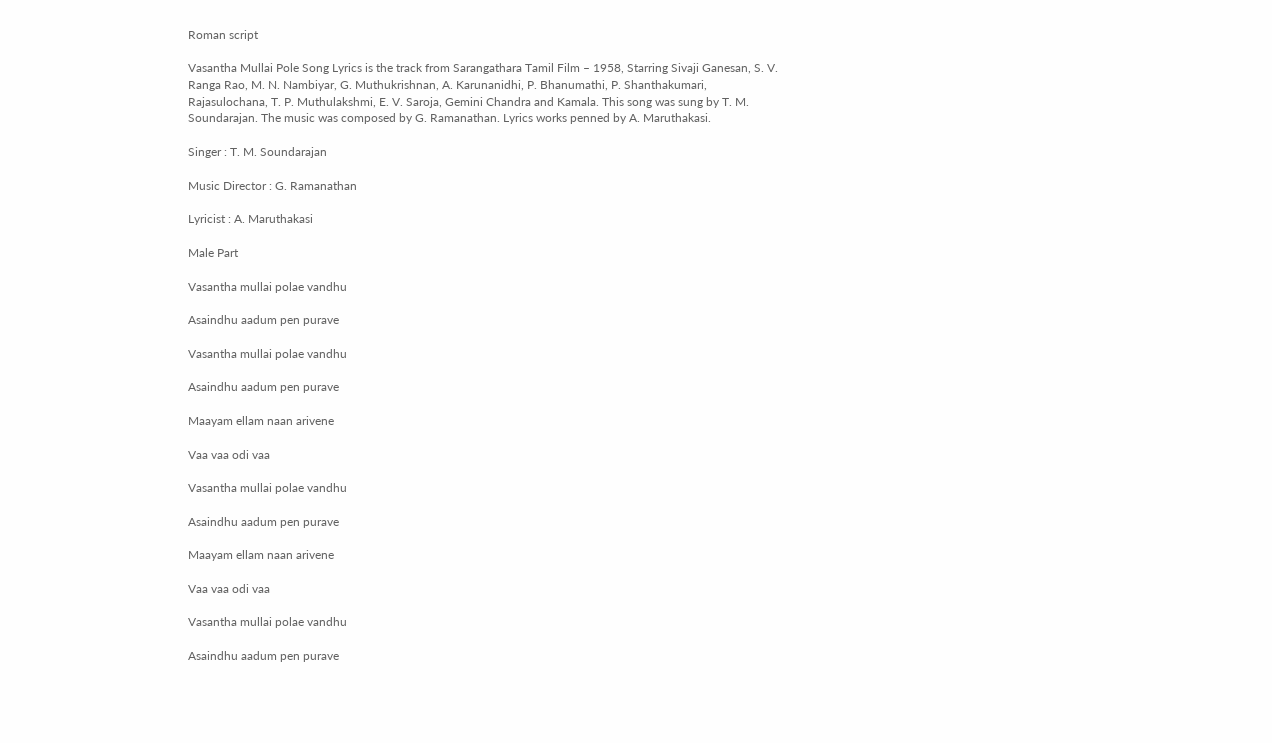Roman script

Vasantha Mullai Pole Song Lyrics is the track from Sarangathara Tamil Film – 1958, Starring Sivaji Ganesan, S. V. Ranga Rao, M. N. Nambiyar, G. Muthukrishnan, A. Karunanidhi, P. Bhanumathi, P. Shanthakumari, Rajasulochana, T. P. Muthulakshmi, E. V. Saroja, Gemini Chandra and Kamala. This song was sung by T. M. Soundarajan. The music was composed by G. Ramanathan. Lyrics works penned by A. Maruthakasi.

Singer : T. M. Soundarajan

Music Director : G. Ramanathan

Lyricist : A. Maruthakasi

Male Part

Vasantha mullai polae vandhu

Asaindhu aadum pen purave

Vasantha mullai polae vandhu

Asaindhu aadum pen purave

Maayam ellam naan arivene

Vaa vaa odi vaa

Vasantha mullai polae vandhu

Asaindhu aadum pen purave

Maayam ellam naan arivene

Vaa vaa odi vaa

Vasantha mullai polae vandhu

Asaindhu aadum pen purave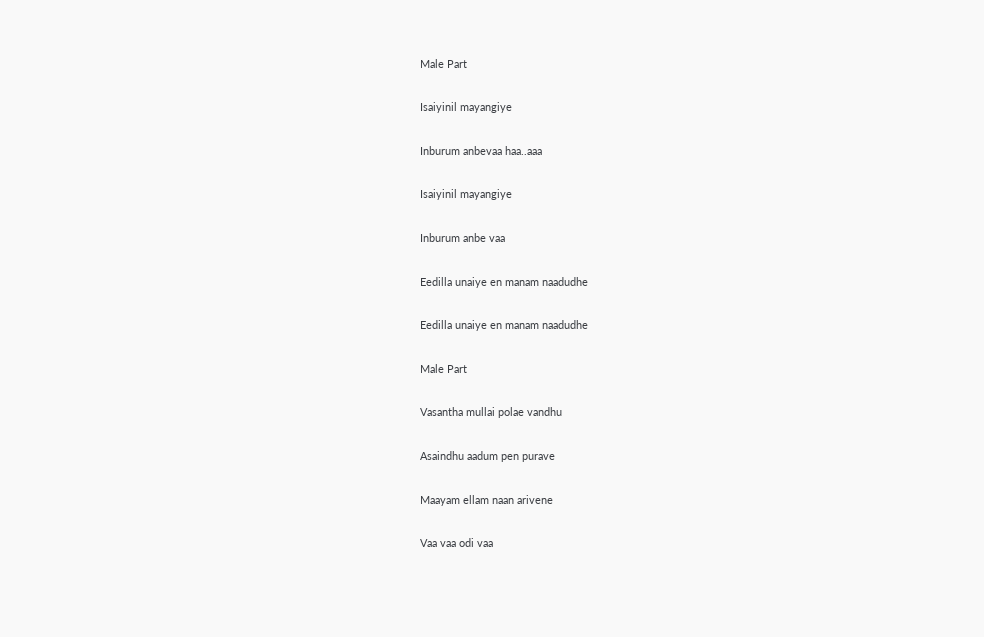Male Part

Isaiyinil mayangiye

Inburum anbevaa haa..aaa

Isaiyinil mayangiye

Inburum anbe vaa

Eedilla unaiye en manam naadudhe

Eedilla unaiye en manam naadudhe

Male Part

Vasantha mullai polae vandhu

Asaindhu aadum pen purave

Maayam ellam naan arivene

Vaa vaa odi vaa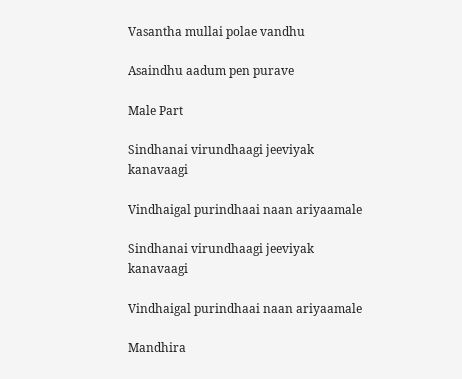Vasantha mullai polae vandhu

Asaindhu aadum pen purave

Male Part

Sindhanai virundhaagi jeeviyak kanavaagi

Vindhaigal purindhaai naan ariyaamale

Sindhanai virundhaagi jeeviyak kanavaagi

Vindhaigal purindhaai naan ariyaamale

Mandhira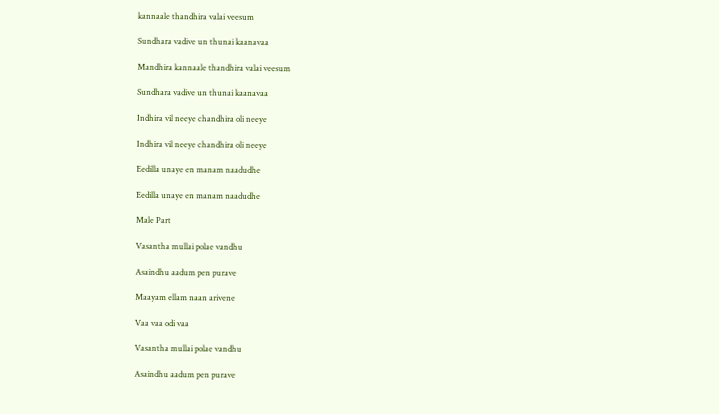kannaale thandhira valai veesum

Sundhara vadive un thunai kaanavaa

Mandhira kannaale thandhira valai veesum

Sundhara vadive un thunai kaanavaa

Indhira vil neeye chandhira oli neeye

Indhira vil neeye chandhira oli neeye

Eedilla unaye en manam naadudhe

Eedilla unaye en manam naadudhe

Male Part

Vasantha mullai polae vandhu

Asaindhu aadum pen purave

Maayam ellam naan arivene

Vaa vaa odi vaa

Vasantha mullai polae vandhu

Asaindhu aadum pen purave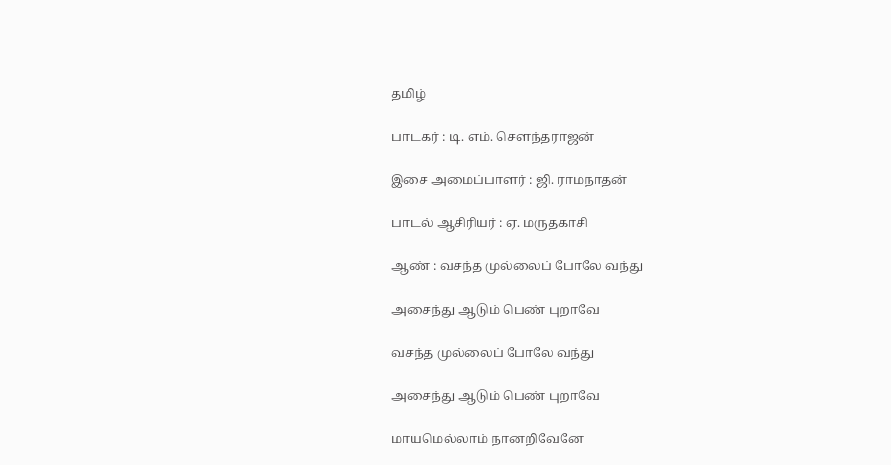தமிழ்

பாடகர் : டி. எம். சௌந்தராஜன்

இசை அமைப்பாளர் : ஜி. ராமநாதன்

பாடல் ஆசிரியர் : ஏ. மருதகாசி

ஆண் : வசந்த முல்லைப் போலே வந்து

அசைந்து ஆடும் பெண் புறாவே

வசந்த முல்லைப் போலே வந்து

அசைந்து ஆடும் பெண் புறாவே

மாயமெல்லாம் நானறிவேனே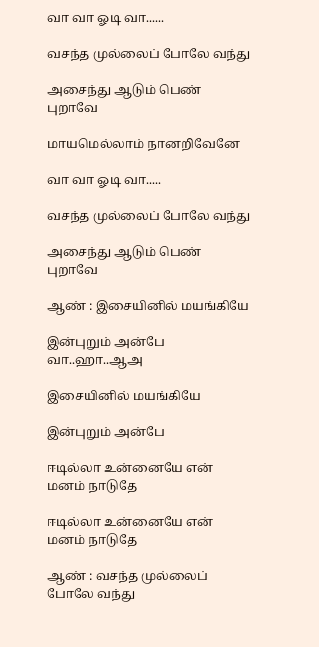வா வா ஓடி வா......

வசந்த முல்லைப் போலே வந்து

அசைந்து ஆடும் பெண் புறாவே

மாயமெல்லாம் நானறிவேனே

வா வா ஓடி வா.....

வசந்த முல்லைப் போலே வந்து

அசைந்து ஆடும் பெண் புறாவே

ஆண் : இசையினில் மயங்கியே

இன்புறும் அன்பே வா..ஹா..ஆஅ

இசையினில் மயங்கியே

இன்புறும் அன்பே

ஈடில்லா உன்னையே என் மனம் நாடுதே

ஈடில்லா உன்னையே என் மனம் நாடுதே

ஆண் : வசந்த முல்லைப் போலே வந்து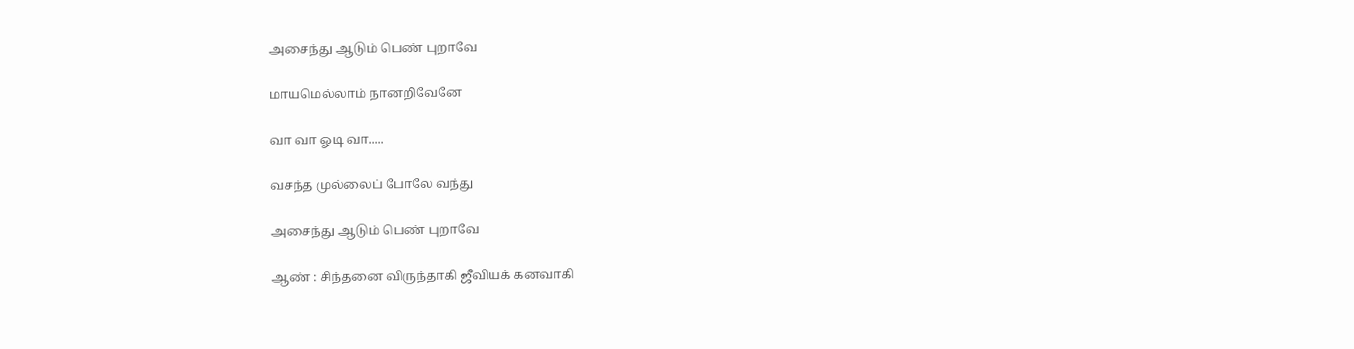அசைந்து ஆடும் பெண் புறாவே

மாயமெல்லாம் நானறிவேனே

வா வா ஓடி வா.....

வசந்த முல்லைப் போலே வந்து

அசைந்து ஆடும் பெண் புறாவே

ஆண் : சிந்தனை விருந்தாகி ஜீவியக் கனவாகி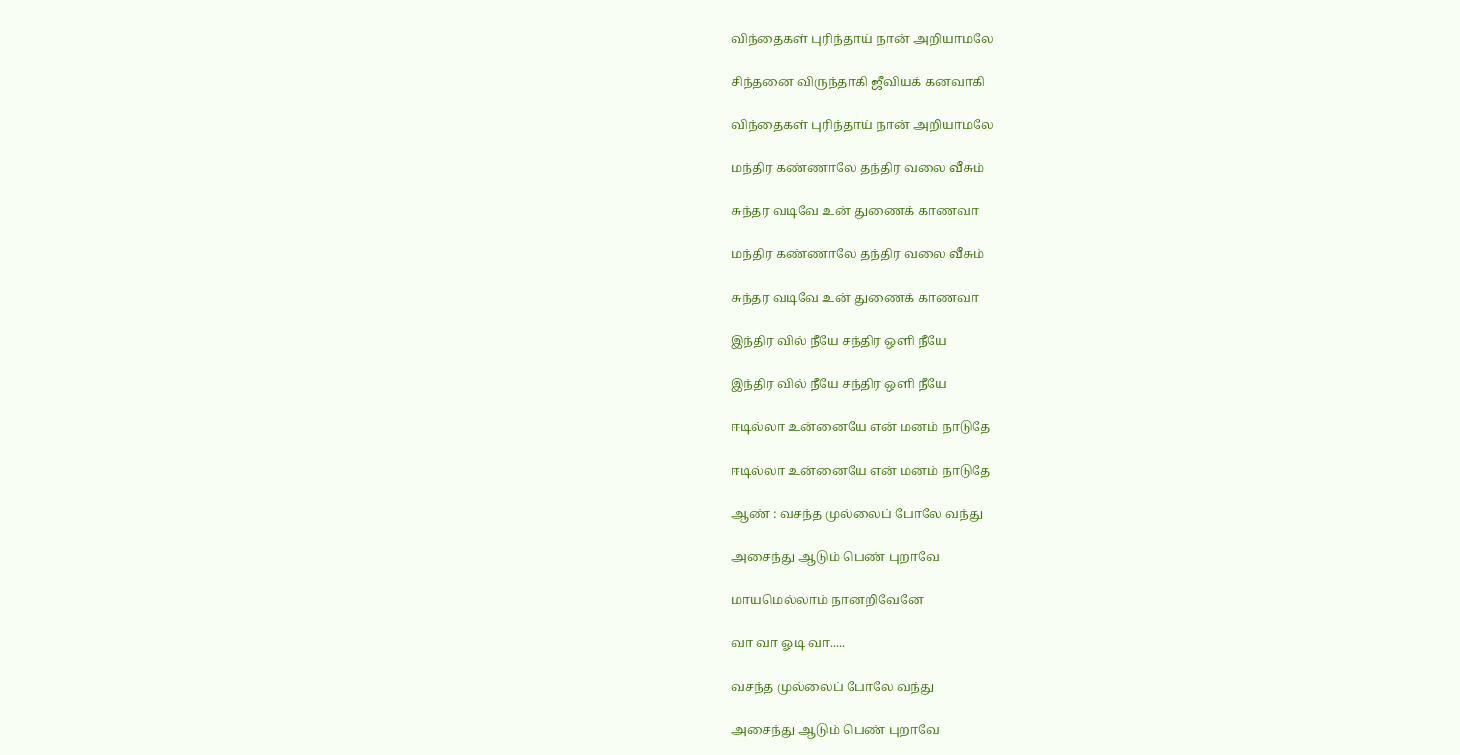விந்தைகள் புரிந்தாய் நான் அறியாமலே

சிந்தனை விருந்தாகி ஜீவியக் கனவாகி

விந்தைகள் புரிந்தாய் நான் அறியாமலே

மந்திர கண்ணாலே தந்திர வலை வீசும்

சுந்தர வடிவே உன் துணைக் காணவா

மந்திர கண்ணாலே தந்திர வலை வீசும்

சுந்தர வடிவே உன் துணைக் காணவா

இந்திர வில் நீயே சந்திர ஒளி நீயே

இந்திர வில் நீயே சந்திர ஒளி நீயே

ஈடில்லா உன்னையே என் மனம் நாடுதே

ஈடில்லா உன்னையே என் மனம் நாடுதே

ஆண் : வசந்த முல்லைப் போலே வந்து

அசைந்து ஆடும் பெண் புறாவே

மாயமெல்லாம் நானறிவேனே

வா வா ஓடி வா.....

வசந்த முல்லைப் போலே வந்து

அசைந்து ஆடும் பெண் புறாவே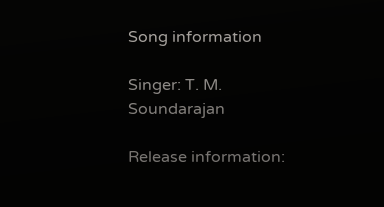Song information

Singer: T. M. Soundarajan

Release information: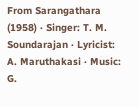From Sarangathara (1958) · Singer: T. M. Soundarajan · Lyricist: A. Maruthakasi · Music: G.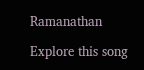Ramanathan

Explore this song